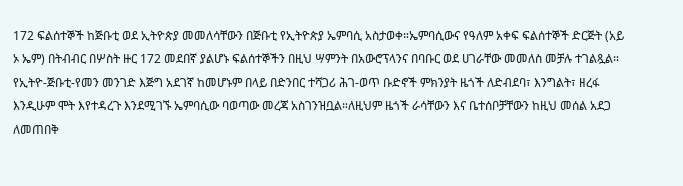172 ፍልሰተኞች ከጅቡቲ ወደ ኢትዮጵያ መመለሳቸውን በጅቡቲ የኢትዮጵያ ኤምባሲ አስታወቀ።ኤምባሲውና የዓለም አቀፍ ፍልሰተኞች ድርጅት (አይ ኦ ኤም) በትብብር በሦስት ዙር 172 መደበኛ ያልሆኑ ፍልሰተኞችን በዚህ ሣምንት በአውሮፕላንና በባቡር ወደ ሀገራቸው መመለስ መቻሉ ተገልጿል። የኢትዮ-ጅቡቲ-የመን መንገድ እጅግ አደገኛ ከመሆኑም በላይ በድንበር ተሻጋሪ ሕገ-ወጥ ቡድኖች ምክንያት ዜጎች ለድብደባ፣ እንግልት፣ ዘረፋ እንዲሁም ሞት እየተዳረጉ እንደሚገኙ ኤምባሲው ባወጣው መረጃ አስገንዝቧል።ለዚህም ዜጎች ራሳቸውን እና ቤተሰቦቻቸውን ከዚህ መሰል አደጋ ለመጠበቅ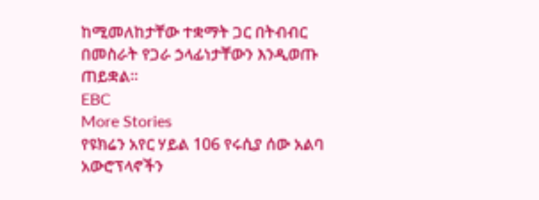ከሚመለከታቸው ተቋማት ጋር በትብብር በመስራት የጋራ ኃላፊነታቸውን እንዲወጡ ጠይቋል።
EBC
More Stories
የዩክሬን አየር ሃይል 106 የሩሲያ ሰው አልባ አውሮፕላኖችን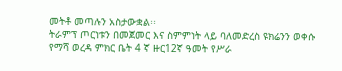መትቶ መጣሉን አስታውቋል፡፡
ትራምፕ ጦርነቱን በመጀመር እና ስምምነት ላይ ባለመድረስ ዩክሬንን ወቀሱ
የማሻ ወረዳ ምክር ቤት 4 ኛ ዙር12ኛ ዓመት የሥራ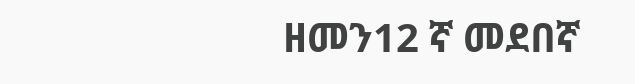ዘመን12 ኛ መደበኛ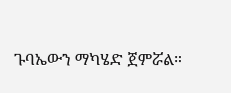ጉባኤውን ማካሄድ ጀምሯል።